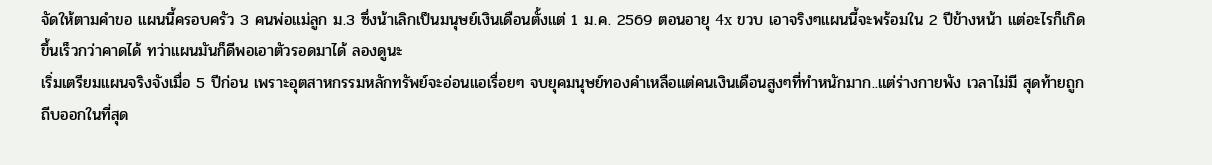จัดให้ตามคำขอ แผนนี้ครอบครัว 3 คนพ่อแม่ลูก ม.3 ซึ่งน้าเลิกเป็นมนุษย์เงินเดือนตั้งแต่ 1 ม.ค. 2569 ตอนอายุ 4x ขวบ เอาจริงๆแผนนี้จะพร้อมใน 2 ปีข้างหน้า แต่อะไรก็เกิดขึ้นเร็วกว่าคาดได้ ทว่าแผนมันก็ดีพอเอาตัวรอดมาได้ ลองดูนะ
เริ่มเตรียมแผนจริงจังเมื่อ 5 ปีก่อน เพราะอุตสาหกรรมหลักทรัพย์จะอ่อนแอเรื่อยๆ จบยุคมนุษย์ทองคำเหลือแต่คนเงินเดือนสูงๆที่ทำหนักมาก..แต่ร่างกายพัง เวลาไม่มี สุดท้ายถูกถีบออกในที่สุด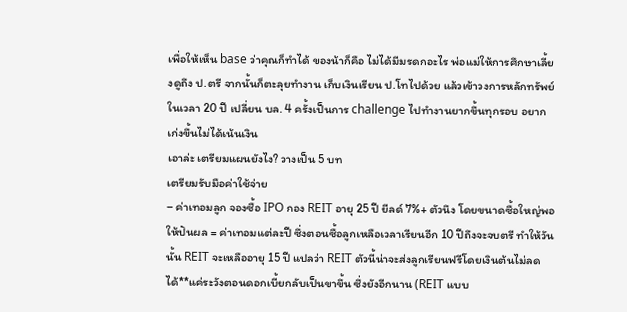เพื่อให้เห็น base ว่าคุณก็ทำได้ ของน้าก็คือ ไม่ได้มีมรดกอะไร พ่อแม่ให้การศึกษาเลี้ยงดูถึง ป.ตรี จากนั้นก็ตะลุยทำงาน เก็บเงินเรียน ป.โทไปด้วย แล้วเข้าวงการหลักทรัพย์ ในเวลา 20 ปี เปลี่ยน บล. 4 ครั้งเป็นการ challenge ไปทำงานยากขึ้นทุกรอบ อยากเก่งขึ้นไม่ได้เน้นเงิน
เอาล่ะ เตรียมแผนยังไง? วางเป็น 5 บท
เตรียมรับมือค่าใช้จ่าย
– ค่าเทอมลูก จองซื้อ IPO กอง REIT อายุ 25 ปี ยีลด์ 7%+ ตัวนึง โดยขนาดซื้อใหญ่พอให้ปันผล = ค่าเทอมแต่ละปี ซึ่งตอนซื้อลูกเหลือเวลาเรียนอีก 10 ปีถึงจะจบตรี ทำให้วันนั้น REIT จะเหลืออายุ 15 ปี แปลว่า REIT ตัวนี้น่าจะส่งลูกเรียนฟรีโดยเงินต้นไม่ลดได้**แค่ระวังตอนดอกเบี้ยกลับเป็นขาขึ้น ซึ่งยังอีกนาน (REIT แบบ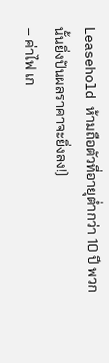Leasehold ห้ามถือตัวที่อายุต่ำกว่า 10 ปี พวกนั้นยิ่งปันผลราคาจะยิ่งลง!)
– ค่าไฟ เก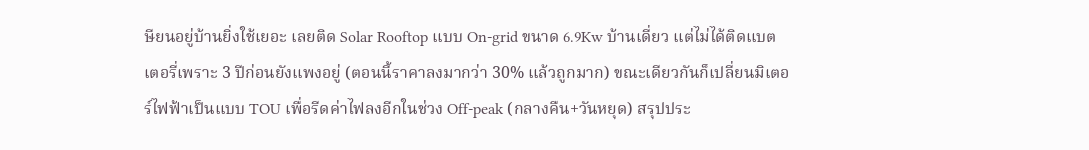ษียนอยู่บ้านยิ่งใช้เยอะ เลยติด Solar Rooftop แบบ On-grid ขนาด 6.9Kw บ้านเดี่ยว แต่ไม่ได้ติดแบตเตอรี่เพราะ 3 ปีก่อนยังแพงอยู่ (ตอนนี้ราคาลงมากว่า 30% แล้วถูกมาก) ขณะเดียวกันก็เปลี่ยนมิเตอร์ไฟฟ้าเป็นแบบ TOU เพื่อรีดค่าไฟลงอีกในช่วง Off-peak (กลางคืน+วันหยุด) สรุปประ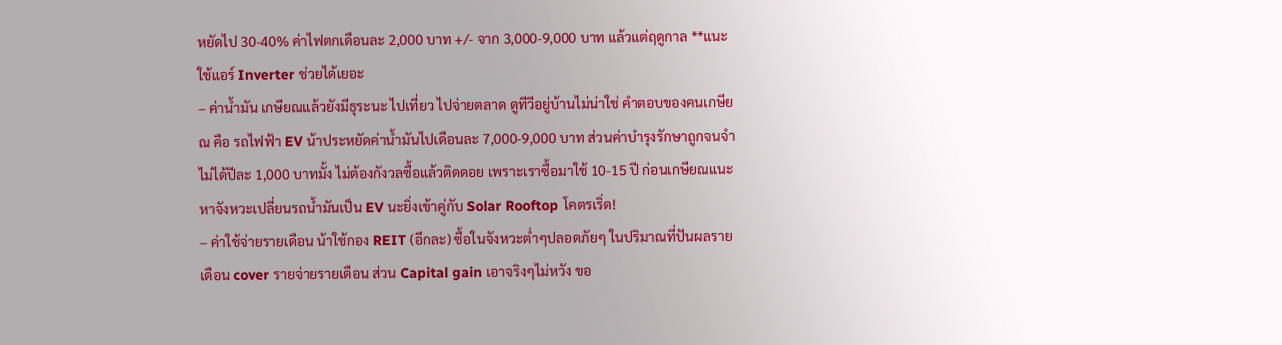หยัดไป 30-40% ค่าไฟตกเดือนละ 2,000 บาท +/- จาก 3,000-9,000 บาท แล้วแต่ฤดูกาล **แนะใช้แอร์ Inverter ช่วยได้เยอะ
– ค่าน้ำมัน เกษียณแล้วยังมีธุระนะ ไปเที่ยว ไปจ่ายตลาด ดูทีวีอยู่บ้านไม่น่าใช่ คำตอบของคนเกษียณ คือ รถไฟฟ้า EV น้าประหยัดค่าน้ำมันไปเดือนละ 7,000-9,000 บาท ส่วนค่าบำรุงรักษาถูกจนจำไม่ได้ปีละ 1,000 บาทมั้ง ไม่ต้องกังวลซื้อแล้วติดดอย เพราะเราซื้อมาใช้ 10-15 ปี ก่อนเกษียณแนะหาจังหวะเปลี่ยนรถน้ำมันเป็น EV นะยิ่งเข้าคู่กับ Solar Rooftop โคตรเริ่ด!
– ค่าใช้จ่ายรายเดือน น้าใช้กอง REIT (อีกละ) ซื้อในจังหวะต่ำๆปลอดภัยๆ ในปริมาณที่ปันผลรายเดือน cover รายจ่ายรายเดือน ส่วน Capital gain เอาจริงๆไม่หวัง ขอ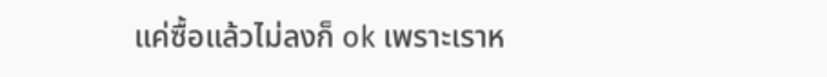แค่ซื้อแล้วไม่ลงก็ ok เพราะเราห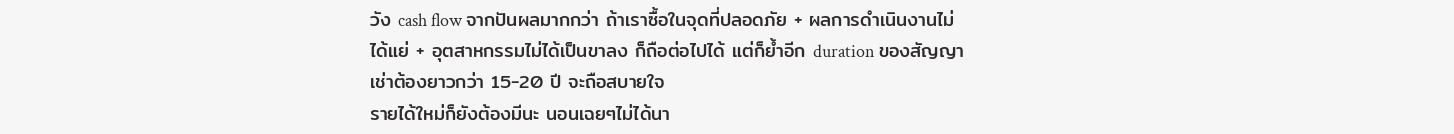วัง cash flow จากปันผลมากกว่า ถ้าเราซื้อในจุดที่ปลอดภัย + ผลการดำเนินงานไม่ได้แย่ + อุตสาหกรรมไม่ได้เป็นขาลง ก็ถือต่อไปได้ แต่ก็ย้ำอีก duration ของสัญญาเช่าต้องยาวกว่า 15-20 ปี จะถือสบายใจ
รายได้ใหม่ก็ยังต้องมีนะ นอนเฉยๆไม่ได้นา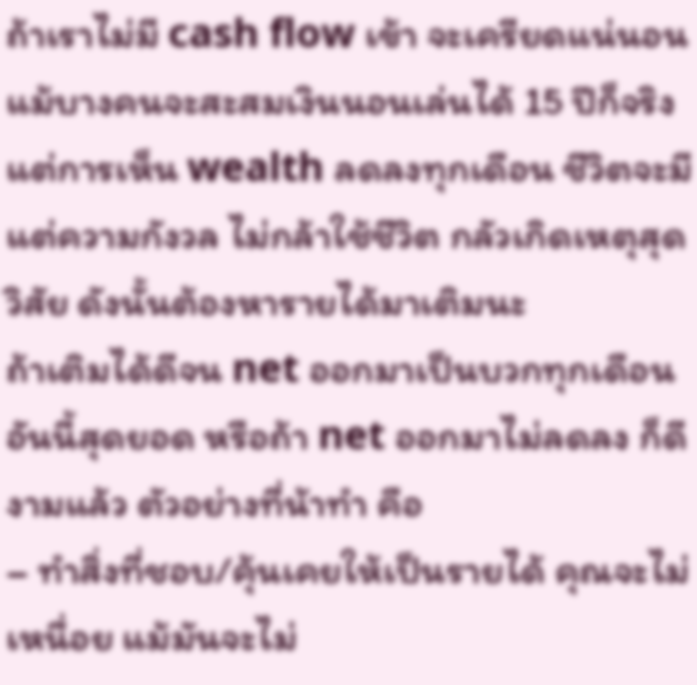ถ้าเราไม่มี cash flow เข้า จะเครียดแน่นอน แม้บางคนจะสะสมเงินนอนเล่นได้ 15 ปีก็จริง แต่การเห็น wealth ลดลงทุกเดือน ชีวิตจะมีแต่ความกังวล ไม่กล้าใช้ชีวิต กลัวเกิดเหตุสุดวิสัย ดังนั้นต้องหารายได้มาเติมนะ
ถ้าเติมได้ดีจน net ออกมาเป็นบวกทุกเดือนอันนี้สุดยอด หรือถ้า net ออกมาไม่ลดลง ก็ดีงามแล้ว ตัวอย่างที่น้าทำ คือ
– ทำสิ่งที่ชอบ/คุ้นเคยให้เป็นรายได้ คุณจะไม่เหนื่อย แม้มันจะไม่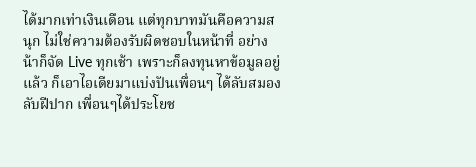ได้มากเท่าเงินเดือน แต่ทุกบาทมันคือความสนุก ไม่ใช่ความต้องรับผิดชอบในหน้าที่ อย่างน้าก็จัด Live ทุกเช้า เพราะก็ลงทุนหาข้อมูลอยู่แล้ว ก็เอาไอเดียมาแบ่งปันเพื่อนๆ ได้ลับสมอง ลับฝีปาก เพื่อนๆได้ประโยช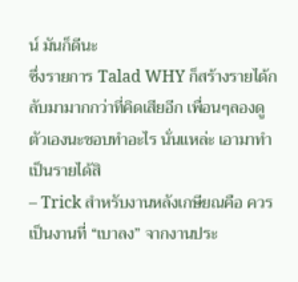น์ มันก็ดีนะ
ซึ่งรายการ Talad WHY ก็สร้างรายได้กลับมามากกว่าที่คิดเสียอีก เพื่อนๆลองดูตัวเองนะชอบทำอะไร นั่นแหล่ะ เอามาทำเป็นรายได้สิ
– Trick สำหรับงานหลังเกษียณคือ ควรเป็นงานที่ “เบาลง” จากงานประ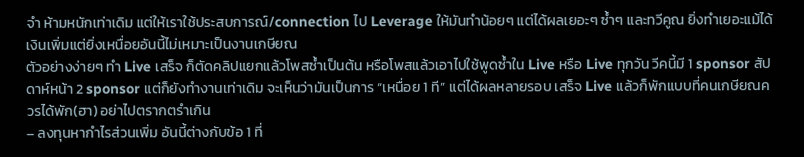จำ ห้ามหนักเท่าเดิม แต่ให้เราใช้ประสบการณ์/connection ไป Leverage ให้มันทำน้อยๆ แต่ได้ผลเยอะๆ ซ้ำๆ และทวีคูณ ยิ่งทำเยอะแม้ได้เงินเพิ่มแต่ยิ่งเหนื่อยอันนี้ไม่เหมาะเป็นงานเกษียณ
ตัวอย่างง่ายๆ ทำ Live เสร็จ ก็ตัดคลิปแยกแล้วโพสซ้ำเป็นต้น หรือโพสแล้วเอาไปใช้พูดซ้ำใน Live หรือ Live ทุกวัน วีคนี้มี 1 sponsor สัปดาห์หน้า 2 sponsor แต่ก็ยังทำงานเท่าเดิม จะเห็นว่ามันเป็นการ “เหนื่อย 1 ที” แต่ได้ผลหลายรอบ เสร็จ Live แล้วก็พักแบบที่คนเกษียณควรได้พัก(ฮา) อย่าไปตรากตรำเกิน
– ลงทุนหากำไรส่วนเพิ่ม อันนี้ต่างกับข้อ 1 ที่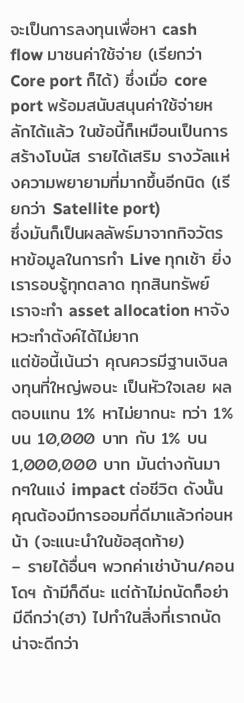จะเป็นการลงทุนเพื่อหา cash flow มาชนค่าใช้จ่าย (เรียกว่า Core port ก็ได้) ซึ่งเมื่อ core port พร้อมสนับสนุนค่าใช้จ่ายหลักได้แล้ว ในข้อนี้ก็เหมือนเป็นการสร้างโบนัส รายได้เสริม รางวัลแห่งความพยายามที่มากขึ้นอีกนิด (เรียกว่า Satellite port)
ซึ่งมันก็เป็นผลลัพธ์มาจากกิจวัตรหาข้อมูลในการทำ Live ทุกเช้า ยิ่งเรารอบรู้ทุกตลาด ทุกสินทรัพย์ เราจะทำ asset allocation หาจังหวะทำตังค์ได้ไม่ยาก
แต่ข้อนี้เน้นว่า คุณควรมีฐานเงินลงทุนที่ใหญ่พอนะ เป็นหัวใจเลย ผลตอบแทน 1% หาไม่ยากนะ ทว่า 1% บน 10,000 บาท กับ 1% บน 1,000,000 บาท มันต่างกันมากๆในแง่ impact ต่อชีวิต ดังนั้นคุณต้องมีการออมที่ดีมาแล้วก่อนหน้า (จะแนะนำในข้อสุดท้าย)
– รายได้อื่นๆ พวกค่าเช่าบ้าน/คอนโดฯ ถ้ามีก็ดีนะ แต่ถ้าไม่ถนัดก็อย่ามีดีกว่า(ฮา) ไปทำในสิ่งที่เราถนัดน่าจะดีกว่า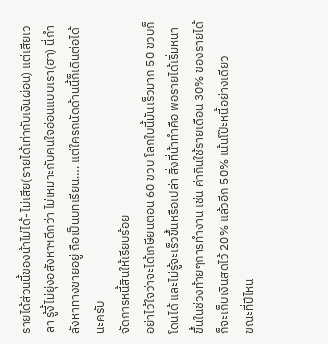รายได้ส่วนนี้ของน้าไม่ได้-ไม่เสีย(รายได้เท่ากับเงินผ่อน) แต่เสียเวลา รู้งี้ไม่ยุ่งอสังหาฯดีกว่า ไม่เหมาะกับคนใจอ่อนแบบเรา(ฮา) นี่กำลังหาทางขายอยู่ ถือเป็นบทเรียน…. แต่ใครถนัดด้านนี้ก็เดินต่อได้นะครับ
จัดการหนี้สินให้เรียบร้อย
อย่าไว้ใจว่าจะได้เกษียนตอน 60 ขวบ โลกใบนี้มันเร็วมาก 50 ขวบก็โดนได้ และไม่รู้จะเร็วขึ้นหรือเปล่า สิ่งที่น้าทำคือ พอรายได้เริ่มหนาขึ้นในช่วงท้ายๆการทำงาน เช่น ค่ากินใช้รายเดือน 30% ของรายได้ ก็จะเก็บเงินสดไว้ 20% แล้วอีก 50% เน้นโป๊ะหนี้อย่างเดียว
ขณะที่ปีไหน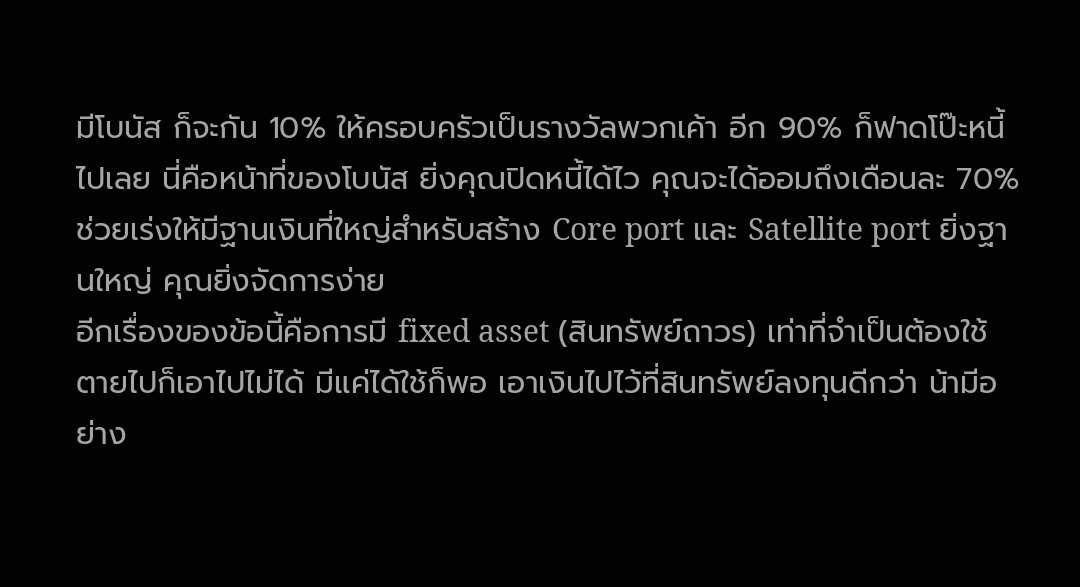มีโบนัส ก็จะกัน 10% ให้ครอบครัวเป็นรางวัลพวกเค้า อีก 90% ก็ฟาดโป๊ะหนี้ไปเลย นี่คือหน้าที่ของโบนัส ยิ่งคุณปิดหนี้ได้ไว คุณจะได้ออมถึงเดือนละ 70% ช่วยเร่งให้มีฐานเงินที่ใหญ่สำหรับสร้าง Core port และ Satellite port ยิ่งฐานใหญ่ คุณยิ่งจัดการง่าย
อีกเรื่องของข้อนี้คือการมี fixed asset (สินทรัพย์ถาวร) เท่าที่จำเป็นต้องใช้ ตายไปก็เอาไปไม่ได้ มีแค่ได้ใช้ก็พอ เอาเงินไปไว้ที่สินทรัพย์ลงทุนดีกว่า น้ามีอย่าง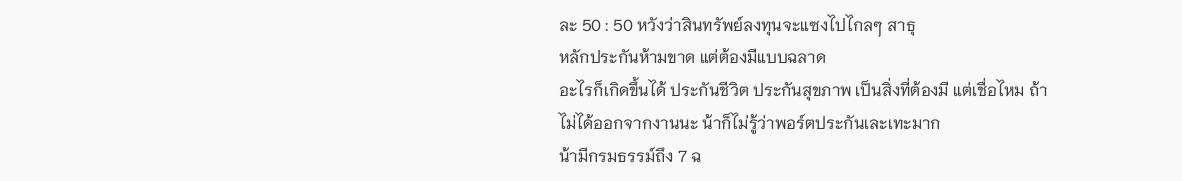ละ 50 : 50 หวังว่าสินทรัพย์ลงทุนจะแซงไปไกลๆ สาธุ
หลักประกันห้ามขาด แต่ต้องมีแบบฉลาด
อะไรก็เกิดขึ้นได้ ประกันชีวิต ประกันสุขภาพ เป็นสิ่งที่ต้องมี แต่เชื่อไหม ถ้าไม่ได้ออกจากงานนะ น้าก็ไม่รู้ว่าพอร์ตประกันเละเทะมาก
น้ามีกรมธรรม์ถึง 7 ฉ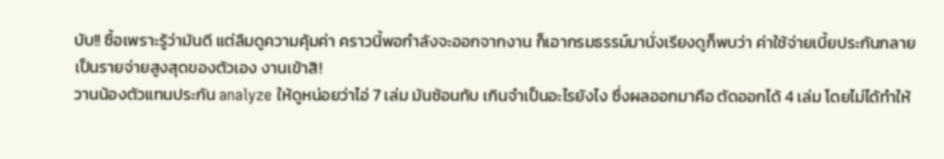บับ!! ซื้อเพราะรู้ว่ามันดี แต่ลืมดูความคุ้มค่า คราวนี้พอกำลังจะออกจากงาน ก็เอากรมธรรม์มานั่งเรียงดูก็พบว่า ค่าใช้จ่ายเบี้ยประกันกลายเป็นรายจ่ายสูงสุดของตัวเอง งานเข้าสิ!
วานน้องตัวแทนประกัน analyze ให้ดูหน่อยว่าไอ่ 7 เล่ม มันซ้อนทับ เกินจำเป็นอะไรยังไง ซึ่งผลออกมาคือ ตัดออกได้ 4 เล่ม โดยไม่ได้ทำให้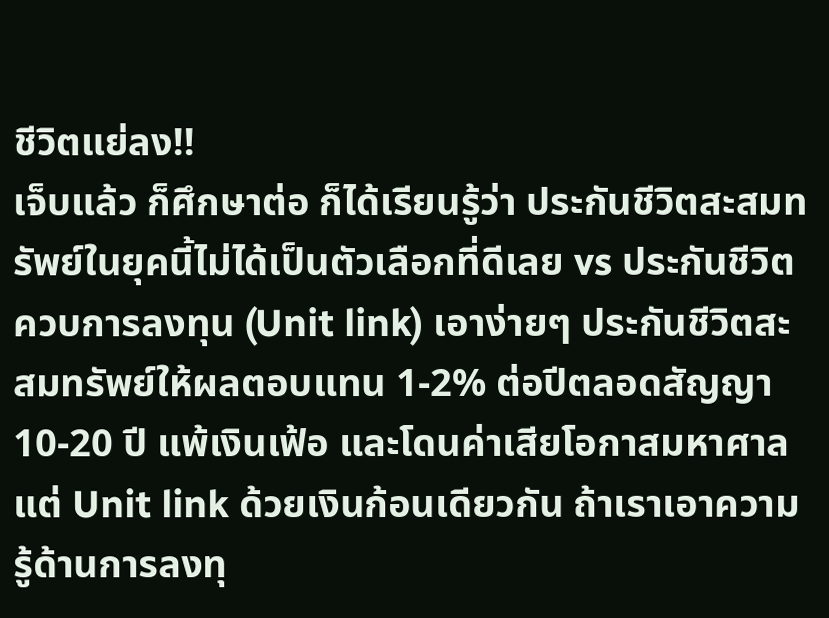ชีวิตแย่ลง!!
เจ็บแล้ว ก็ศึกษาต่อ ก็ได้เรียนรู้ว่า ประกันชีวิตสะสมทรัพย์ในยุคนี้ไม่ได้เป็นตัวเลือกที่ดีเลย vs ประกันชีวิตควบการลงทุน (Unit link) เอาง่ายๆ ประกันชีวิตสะสมทรัพย์ให้ผลตอบแทน 1-2% ต่อปีตลอดสัญญา 10-20 ปี แพ้เงินเฟ้อ และโดนค่าเสียโอกาสมหาศาล
แต่ Unit link ด้วยเงินก้อนเดียวกัน ถ้าเราเอาความรู้ด้านการลงทุ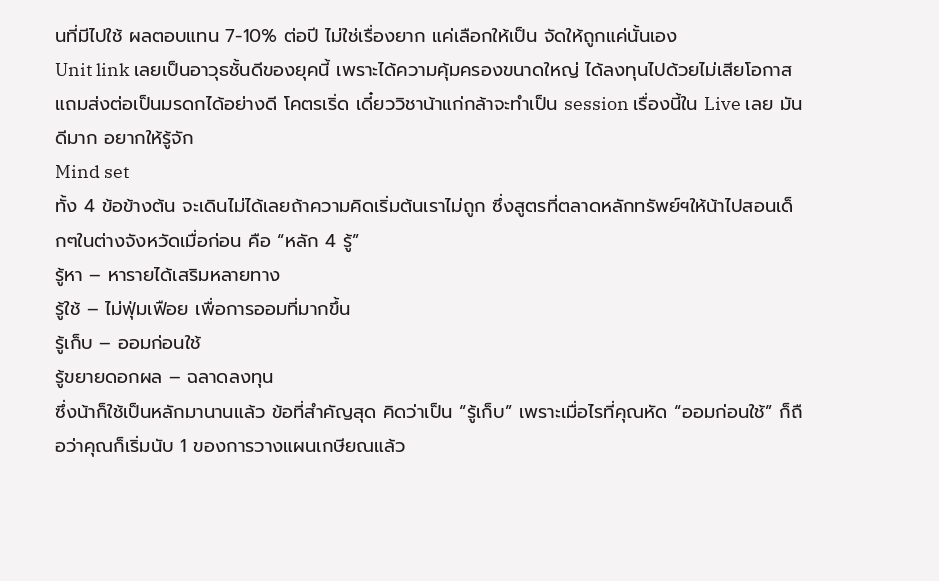นที่มีไปใช้ ผลตอบแทน 7-10% ต่อปี ไม่ใช่เรื่องยาก แค่เลือกให้เป็น จัดให้ถูกแค่นั้นเอง
Unit link เลยเป็นอาวุธชั้นดีของยุคนี้ เพราะได้ความคุ้มครองขนาดใหญ่ ได้ลงทุนไปด้วยไม่เสียโอกาส แถมส่งต่อเป็นมรดกได้อย่างดี โคตรเริ่ด เดี๋ยววิชาน้าแก่กล้าจะทำเป็น session เรื่องนี้ใน Live เลย มันดีมาก อยากให้รู้จัก
Mind set
ทั้ง 4 ข้อข้างต้น จะเดินไม่ได้เลยถ้าความคิดเริ่มต้นเราไม่ถูก ซึ่งสูตรที่ตลาดหลักทรัพย์ฯให้น้าไปสอนเด็กๆในต่างจังหวัดเมื่อก่อน คือ “หลัก 4 รู้”
รู้หา – หารายได้เสริมหลายทาง
รู้ใช้ – ไม่ฟุ่มเฟือย เพื่อการออมที่มากขึ้น
รู้เก็บ – ออมก่อนใช้
รู้ขยายดอกผล – ฉลาดลงทุน
ซึ่งน้าก็ใช้เป็นหลักมานานแล้ว ข้อที่สำคัญสุด คิดว่าเป็น “รู้เก็บ” เพราะเมื่อไรที่คุณหัด “ออมก่อนใช้” ก็ถือว่าคุณก็เริ่มนับ 1 ของการวางแผนเกษียณแล้ว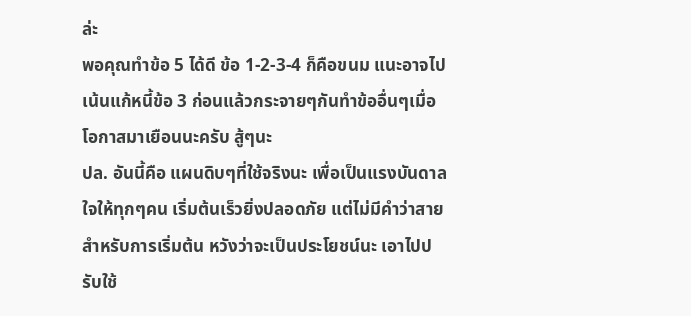ล่ะ
พอคุณทำข้อ 5 ได้ดี ข้อ 1-2-3-4 ก็คือขนม แนะอาจไปเน้นแก้หนี้ข้อ 3 ก่อนแล้วกระจายๆกันทำข้ออื่นๆเมื่อโอกาสมาเยือนนะครับ สู้ๆนะ
ปล. อันนี้คือ แผนดิบๆที่ใช้จริงนะ เพื่อเป็นแรงบันดาลใจให้ทุกๆคน เริ่มต้นเร็วยิ่งปลอดภัย แต่ไม่มีคำว่าสายสำหรับการเริ่มต้น หวังว่าจะเป็นประโยชน์นะ เอาไปปรับใช้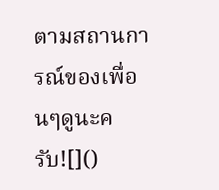ตามสถานการณ์ของเพื่อนๆดูนะครับ![]()